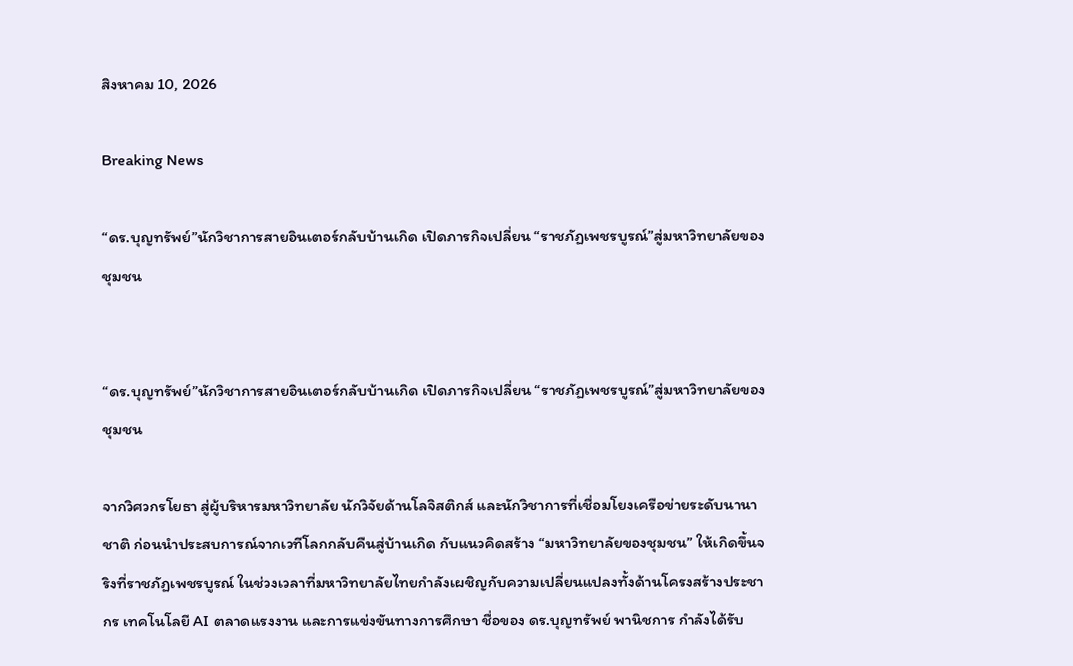สิงหาคม 10, 2026

Breaking News

“ดร.บุญทรัพย์”นักวิชาการสายอินเตอร์กลับบ้านเกิด เปิดภารกิจเปลี่ยน “ราชภัฏเพชรบูรณ์”สู่มหาวิทยาลัยของชุมชน


“ดร.บุญทรัพย์”นักวิชาการสายอินเตอร์กลับบ้านเกิด เปิดภารกิจเปลี่ยน “ราชภัฏเพชรบูรณ์”สู่มหาวิทยาลัยของชุมชน

จากวิศวกรโยธา สู่ผู้บริหารมหาวิทยาลัย นักวิจัยด้านโลจิสติกส์ และนักวิชาการที่เชื่อมโยงเครือข่ายระดับนานาชาติ ก่อนนำประสบการณ์จากเวทีโลกกลับคืนสู่บ้านเกิด กับแนวคิดสร้าง “มหาวิทยาลัยของชุมชน” ให้เกิดขึ้นจริงที่ราชภัฏเพชรบูรณ์ ในช่วงเวลาที่มหาวิทยาลัยไทยกำลังเผชิญกับความเปลี่ยนแปลงทั้งด้านโครงสร้างประชากร เทคโนโลยี AI ตลาดแรงงาน และการแข่งขันทางการศึกษา ชื่อของ ดร.บุญทรัพย์ พานิชการ กำลังได้รับ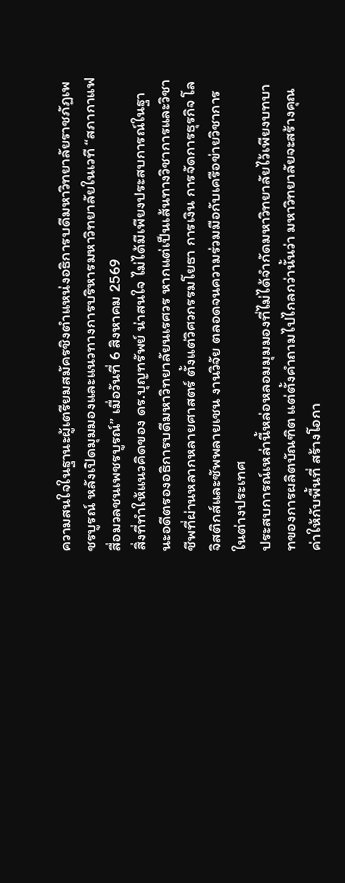ความสนใจในฐานะผู้เตรียมสมัครชิงตำแหน่งอธิการบดีมหาวิทยาลัยราชภัฏเพชรบูรณ์ หลังเปิดมุมมองและแนวทางการบริหารมหาวิทยาลัยในเวที “สภากาแฟสื่อมวลชนเพชรบูรณ์” เมื่อวันที่ 6 สิงหาคม 2569
สิ่งที่ทำให้แนวคิดของ ดร.บุญทรัพย์ น่าสนใจ ไม่ได้มีเพียงประสบการณ์ในฐานะอดีตรองอธิการบดีมหาวิทยาลัยนเรศวร หากแต่เป็นเส้นทางวิชาการและวิชาชีพที่ผ่านหลากหลายศาสตร์ ตั้งแต่วิศวกรรมโยธา การเงิน การจัดการธุรกิจ โลจิสติกส์และซัพพลายเชน งานวิจัย ตลอดจนความร่วมมือกับเครือข่ายวิชาการในต่างประเทศ
ประสบการณ์เหล่านี้หล่อหลอมมุมมองที่ไม่ได้จำกัดมหาวิทยาลัยไว้เพียงบทบาทของการผลิตบัณฑิต แต่ตั้งคำถามไปไกลกว่านั้นว่า มหาวิทยาลัยจะสร้างคุณค่าให้กับพื้นที่ สร้างโอกา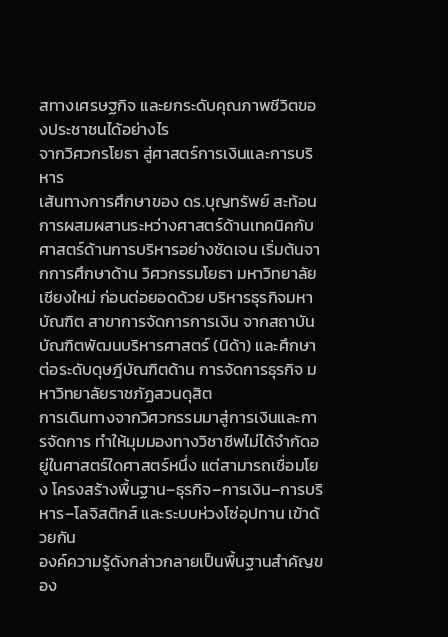สทางเศรษฐกิจ และยกระดับคุณภาพชีวิตของประชาชนได้อย่างไร
จากวิศวกรโยธา สู่ศาสตร์การเงินและการบริหาร
เส้นทางการศึกษาของ ดร.บุญทรัพย์ สะท้อนการผสมผสานระหว่างศาสตร์ด้านเทคนิคกับศาสตร์ด้านการบริหารอย่างชัดเจน เริ่มต้นจากการศึกษาด้าน วิศวกรรมโยธา มหาวิทยาลัยเชียงใหม่ ก่อนต่อยอดด้วย บริหารธุรกิจมหาบัณฑิต สาขาการจัดการการเงิน จากสถาบันบัณฑิตพัฒนบริหารศาสตร์ (นิด้า) และศึกษาต่อระดับดุษฎีบัณฑิตด้าน การจัดการธุรกิจ มหาวิทยาลัยราชภัฏสวนดุสิต
การเดินทางจากวิศวกรรมมาสู่การเงินและการจัดการ ทำให้มุมมองทางวิชาชีพไม่ได้จำกัดอยู่ในศาสตร์ใดศาสตร์หนึ่ง แต่สามารถเชื่อมโยง โครงสร้างพื้นฐาน–ธุรกิจ–การเงิน–การบริหาร–โลจิสติกส์ และระบบห่วงโซ่อุปทาน เข้าด้วยกัน
องค์ความรู้ดังกล่าวกลายเป็นพื้นฐานสำคัญของ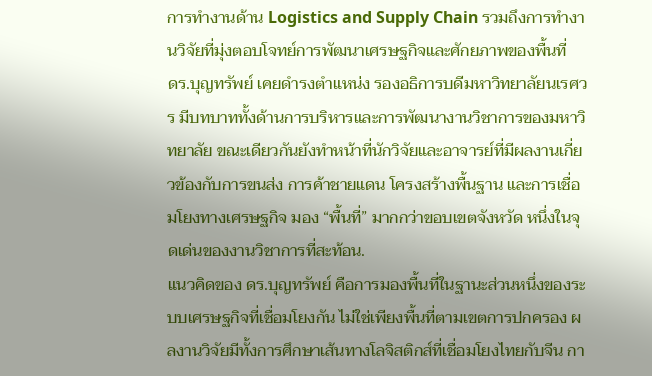การทำงานด้าน Logistics and Supply Chain รวมถึงการทำงานวิจัยที่มุ่งตอบโจทย์การพัฒนาเศรษฐกิจและศักยภาพของพื้นที่
ดร.บุญทรัพย์ เคยดำรงตำแหน่ง รองอธิการบดีมหาวิทยาลัยนเรศวร มีบทบาททั้งด้านการบริหารและการพัฒนางานวิชาการของมหาวิทยาลัย ขณะเดียวกันยังทำหน้าที่นักวิจัยและอาจารย์ที่มีผลงานเกี่ยวข้องกับการขนส่ง การค้าชายแดน โครงสร้างพื้นฐาน และการเชื่อมโยงทางเศรษฐกิจ มอง “พื้นที่” มากกว่าขอบเขตจังหวัด หนึ่งในจุดเด่นของงานวิชาการที่สะท้อน.
แนวคิดของ ดร.บุญทรัพย์ คือการมองพื้นที่ในฐานะส่วนหนึ่งของระบบเศรษฐกิจที่เชื่อมโยงกัน ไม่ใช่เพียงพื้นที่ตามเขตการปกครอง ผลงานวิจัยมีทั้งการศึกษาเส้นทางโลจิสติกส์ที่เชื่อมโยงไทยกับจีน กา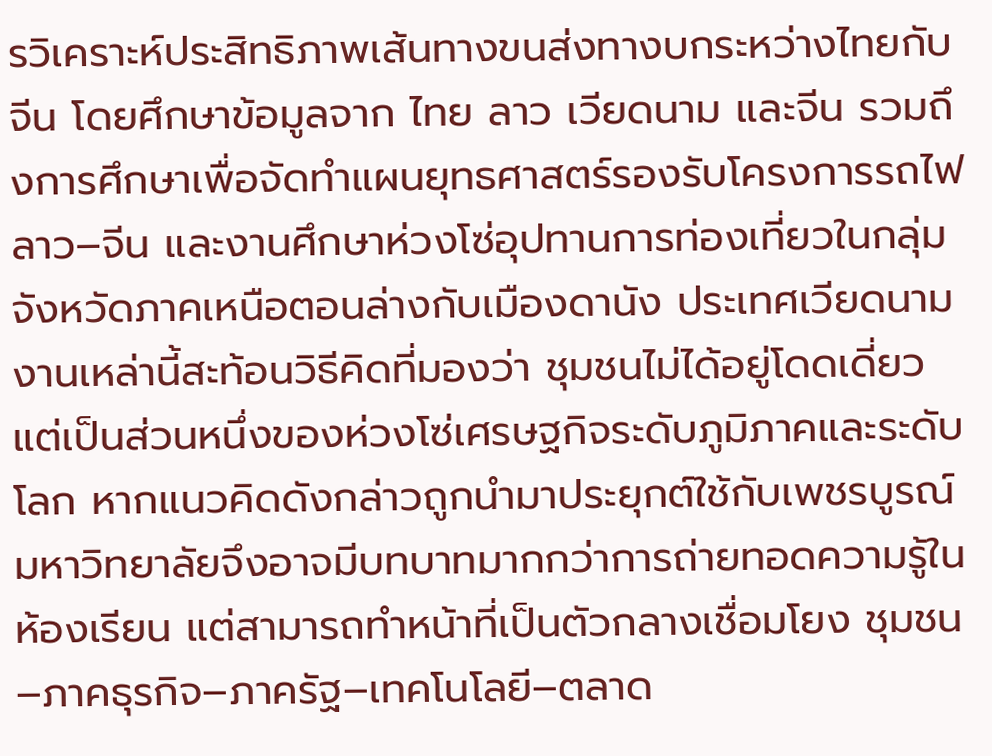รวิเคราะห์ประสิทธิภาพเส้นทางขนส่งทางบกระหว่างไทยกับจีน โดยศึกษาข้อมูลจาก ไทย ลาว เวียดนาม และจีน รวมถึงการศึกษาเพื่อจัดทำแผนยุทธศาสตร์รองรับโครงการรถไฟลาว–จีน และงานศึกษาห่วงโซ่อุปทานการท่องเที่ยวในกลุ่มจังหวัดภาคเหนือตอนล่างกับเมืองดานัง ประเทศเวียดนาม
งานเหล่านี้สะท้อนวิธีคิดที่มองว่า ชุมชนไม่ได้อยู่โดดเดี่ยว แต่เป็นส่วนหนึ่งของห่วงโซ่เศรษฐกิจระดับภูมิภาคและระดับโลก หากแนวคิดดังกล่าวถูกนำมาประยุกต์ใช้กับเพชรบูรณ์ มหาวิทยาลัยจึงอาจมีบทบาทมากกว่าการถ่ายทอดความรู้ในห้องเรียน แต่สามารถทำหน้าที่เป็นตัวกลางเชื่อมโยง ชุมชน–ภาคธุรกิจ–ภาครัฐ–เทคโนโลยี–ตลาด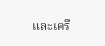และเครื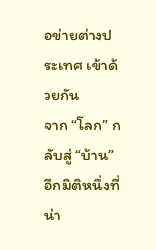อข่ายต่างประเทศ เข้าด้วยกัน
จาก “โลก” กลับสู่ “บ้าน”อีกมิติหนึ่งที่น่า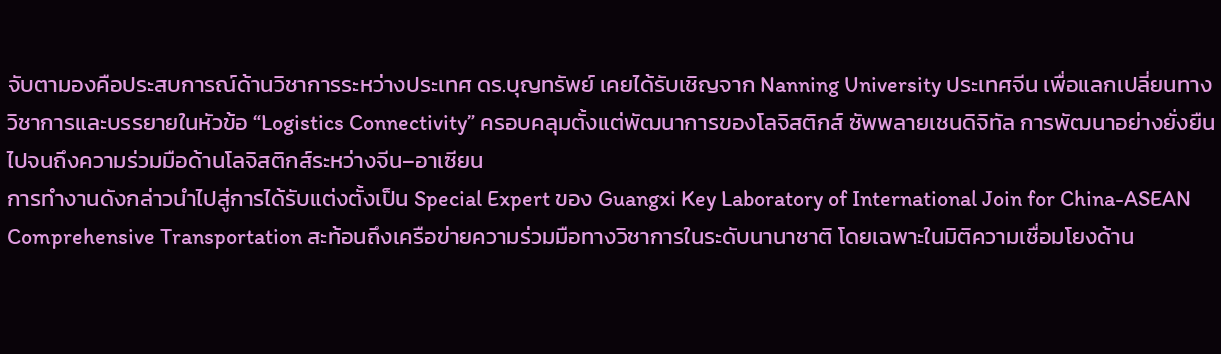จับตามองคือประสบการณ์ด้านวิชาการระหว่างประเทศ ดร.บุญทรัพย์ เคยได้รับเชิญจาก Nanning University ประเทศจีน เพื่อแลกเปลี่ยนทางวิชาการและบรรยายในหัวข้อ “Logistics Connectivity” ครอบคลุมตั้งแต่พัฒนาการของโลจิสติกส์ ซัพพลายเชนดิจิทัล การพัฒนาอย่างยั่งยืน ไปจนถึงความร่วมมือด้านโลจิสติกส์ระหว่างจีน–อาเซียน
การทำงานดังกล่าวนำไปสู่การได้รับแต่งตั้งเป็น Special Expert ของ Guangxi Key Laboratory of International Join for China-ASEAN Comprehensive Transportation สะท้อนถึงเครือข่ายความร่วมมือทางวิชาการในระดับนานาชาติ โดยเฉพาะในมิติความเชื่อมโยงด้าน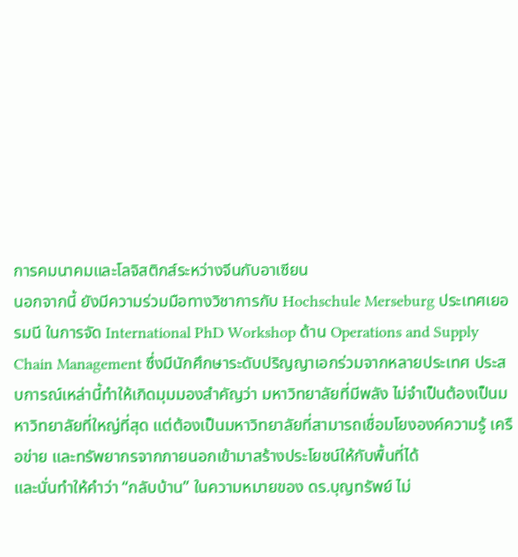การคมนาคมและโลจิสติกส์ระหว่างจีนกับอาเซียน
นอกจากนี้ ยังมีความร่วมมือทางวิชาการกับ Hochschule Merseburg ประเทศเยอรมนี ในการจัด International PhD Workshop ด้าน Operations and Supply Chain Management ซึ่งมีนักศึกษาระดับปริญญาเอกร่วมจากหลายประเทศ ประสบการณ์เหล่านี้ทำให้เกิดมุมมองสำคัญว่า มหาวิทยาลัยที่มีพลัง ไม่จำเป็นต้องเป็นมหาวิทยาลัยที่ใหญ่ที่สุด แต่ต้องเป็นมหาวิทยาลัยที่สามารถเชื่อมโยงองค์ความรู้ เครือข่าย และทรัพยากรจากภายนอกเข้ามาสร้างประโยชน์ให้กับพื้นที่ได้
และนั่นทำให้คำว่า “กลับบ้าน” ในความหมายของ ดร.บุญทรัพย์ ไม่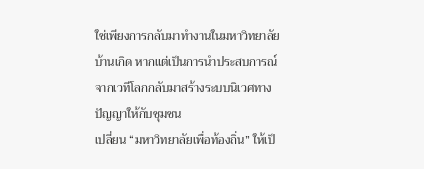ใช่เพียงการกลับมาทำงานในมหาวิทยาลัยบ้านเกิด หากแต่เป็นการนำประสบการณ์จากเวทีโลกกลับมาสร้างระบบนิเวศทางปัญญาให้กับชุมชน
เปลี่ยน “มหาวิทยาลัยเพื่อท้องถิ่น” ให้เป็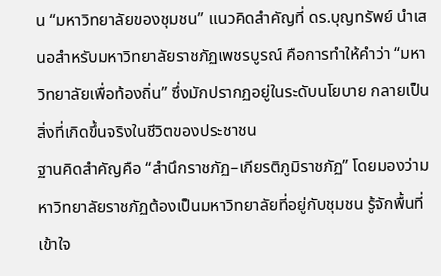น “มหาวิทยาลัยของชุมชน” แนวคิดสำคัญที่ ดร.บุญทรัพย์ นำเสนอสำหรับมหาวิทยาลัยราชภัฏเพชรบูรณ์ คือการทำให้คำว่า “มหาวิทยาลัยเพื่อท้องถิ่น” ซึ่งมักปรากฏอยู่ในระดับนโยบาย กลายเป็นสิ่งที่เกิดขึ้นจริงในชีวิตของประชาชน
ฐานคิดสำคัญคือ “สำนึกราชภัฏ–เกียรติภูมิราชภัฏ” โดยมองว่ามหาวิทยาลัยราชภัฏต้องเป็นมหาวิทยาลัยที่อยู่กับชุมชน รู้จักพื้นที่ เข้าใจ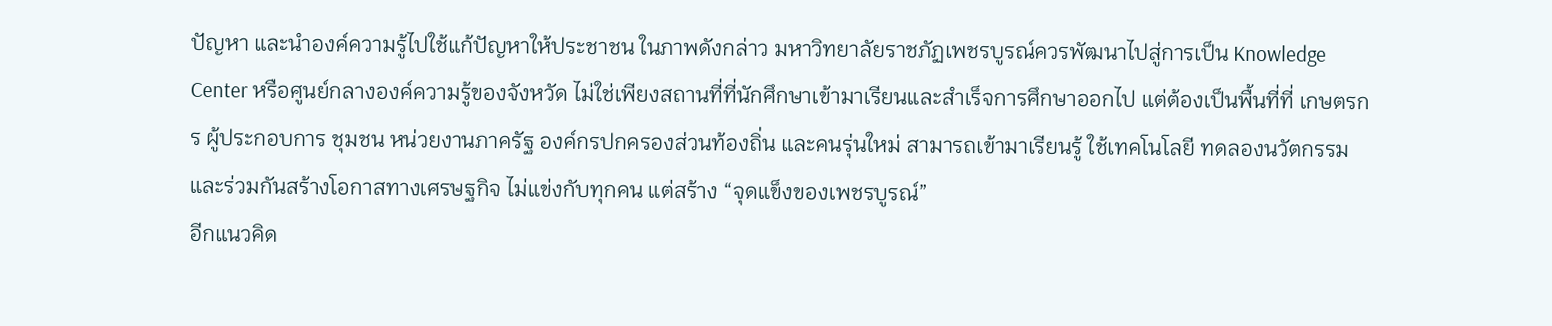ปัญหา และนำองค์ความรู้ไปใช้แก้ปัญหาให้ประชาชน ในภาพดังกล่าว มหาวิทยาลัยราชภัฏเพชรบูรณ์ควรพัฒนาไปสู่การเป็น Knowledge Center หรือศูนย์กลางองค์ความรู้ของจังหวัด ไม่ใช่เพียงสถานที่ที่นักศึกษาเข้ามาเรียนและสำเร็จการศึกษาออกไป แต่ต้องเป็นพื้นที่ที่ เกษตรกร ผู้ประกอบการ ชุมชน หน่วยงานภาครัฐ องค์กรปกครองส่วนท้องถิ่น และคนรุ่นใหม่ สามารถเข้ามาเรียนรู้ ใช้เทคโนโลยี ทดลองนวัตกรรม และร่วมกันสร้างโอกาสทางเศรษฐกิจ ไม่แข่งกับทุกคน แต่สร้าง “จุดแข็งของเพชรบูรณ์”
อีกแนวคิด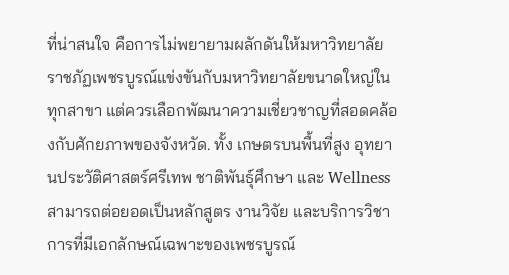ที่น่าสนใจ คือการไม่พยายามผลักดันให้มหาวิทยาลัยราชภัฏเพชรบูรณ์แข่งขันกับมหาวิทยาลัยขนาดใหญ่ในทุกสาขา แต่ควรเลือกพัฒนาความเชี่ยวชาญที่สอดคล้องกับศักยภาพของจังหวัด. ทั้ง เกษตรบนพื้นที่สูง อุทยานประวัติศาสตร์ศรีเทพ ชาติพันธุ์ศึกษา และ Wellness สามารถต่อยอดเป็นหลักสูตร งานวิจัย และบริการวิชาการที่มีเอกลักษณ์เฉพาะของเพชรบูรณ์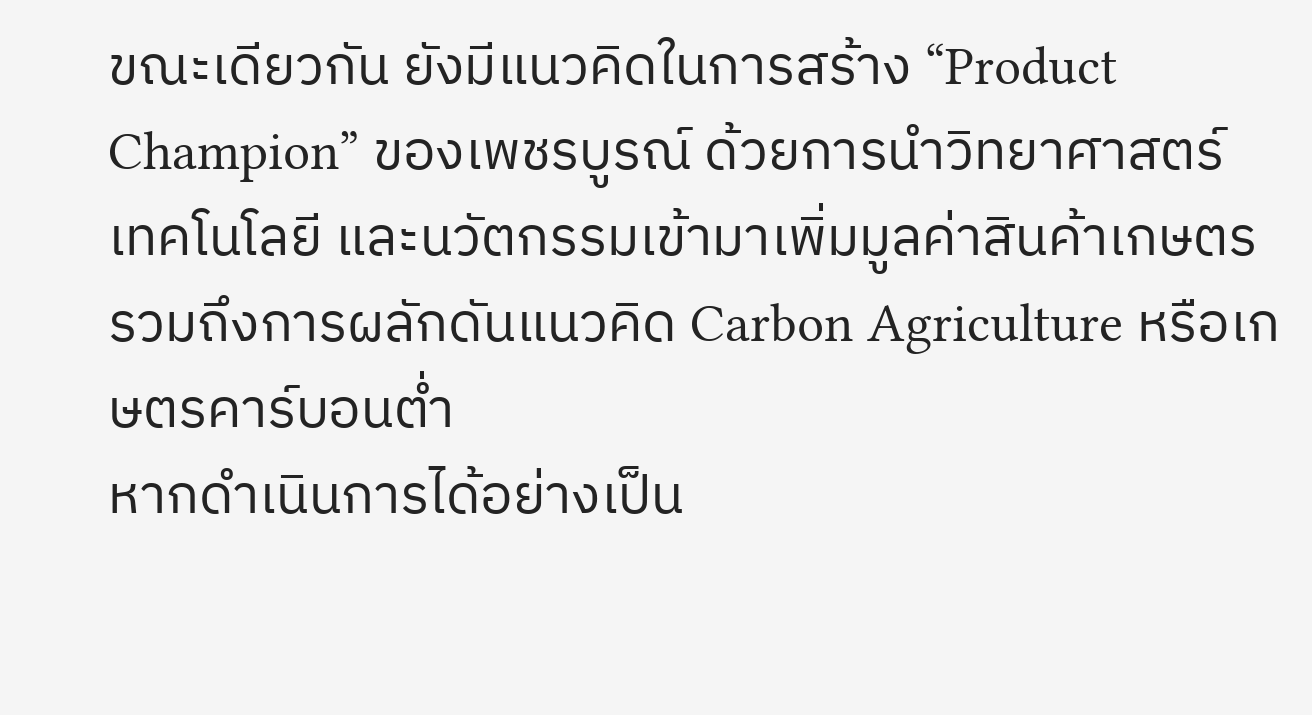ขณะเดียวกัน ยังมีแนวคิดในการสร้าง “Product Champion” ของเพชรบูรณ์ ด้วยการนำวิทยาศาสตร์ เทคโนโลยี และนวัตกรรมเข้ามาเพิ่มมูลค่าสินค้าเกษตร รวมถึงการผลักดันแนวคิด Carbon Agriculture หรือเกษตรคาร์บอนต่ำ
หากดำเนินการได้อย่างเป็น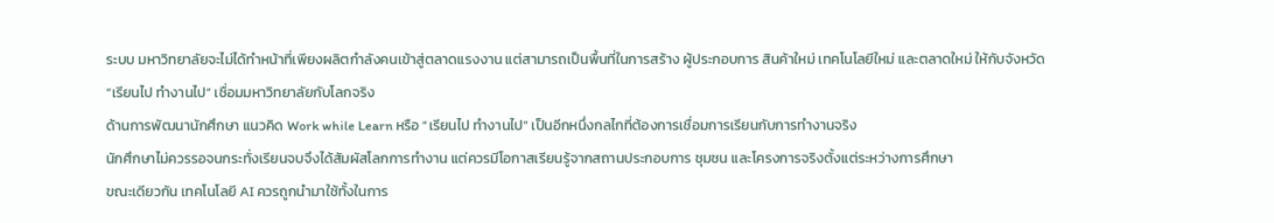ระบบ มหาวิทยาลัยจะไม่ได้ทำหน้าที่เพียงผลิตกำลังคนเข้าสู่ตลาดแรงงาน แต่สามารถเป็นพื้นที่ในการสร้าง ผู้ประกอบการ สินค้าใหม่ เทคโนโลยีใหม่ และตลาดใหม่ ให้กับจังหวัด
“เรียนไป ทำงานไป” เชื่อมมหาวิทยาลัยกับโลกจริง
ด้านการพัฒนานักศึกษา แนวคิด Work while Learn หรือ “เรียนไป ทำงานไป” เป็นอีกหนึ่งกลไกที่ต้องการเชื่อมการเรียนกับการทำงานจริง
นักศึกษาไม่ควรรอจนกระทั่งเรียนจบจึงได้สัมผัสโลกการทำงาน แต่ควรมีโอกาสเรียนรู้จากสถานประกอบการ ชุมชน และโครงการจริงตั้งแต่ระหว่างการศึกษา
ขณะเดียวกัน เทคโนโลยี AI ควรถูกนำมาใช้ทั้งในการ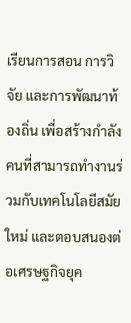เรียนการสอน การวิจัย และการพัฒนาท้องถิ่น เพื่อสร้างกำลังคนที่สามารถทำงานร่วมกับเทคโนโลยีสมัยใหม่ และตอบสนองต่อเศรษฐกิจยุค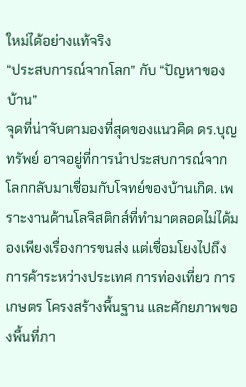ใหม่ได้อย่างแท้จริง
“ประสบการณ์จากโลก” กับ “ปัญหาของบ้าน”
จุดที่น่าจับตามองที่สุดของแนวคิด ดร.บุญทรัพย์ อาจอยู่ที่การนำประสบการณ์จากโลกกลับมาเชื่อมกับโจทย์ของบ้านเกิด. เพราะงานด้านโลจิสติกส์ที่ทำมาตลอดไม่ได้มองเพียงเรื่องการขนส่ง แต่เชื่อมโยงไปถึง การค้าระหว่างประเทศ การท่องเที่ยว การเกษตร โครงสร้างพื้นฐาน และศักยภาพของพื้นที่ภา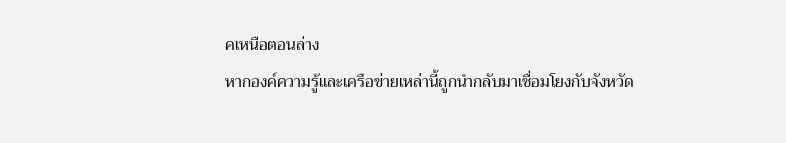คเหนือตอนล่าง
หากองค์ความรู้และเครือข่ายเหล่านี้ถูกนำกลับมาเชื่อมโยงกับจังหวัด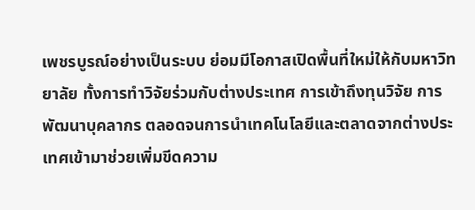เพชรบูรณ์อย่างเป็นระบบ ย่อมมีโอกาสเปิดพื้นที่ใหม่ให้กับมหาวิทยาลัย ทั้งการทำวิจัยร่วมกับต่างประเทศ การเข้าถึงทุนวิจัย การพัฒนาบุคลากร ตลอดจนการนำเทคโนโลยีและตลาดจากต่างประเทศเข้ามาช่วยเพิ่มขีดความ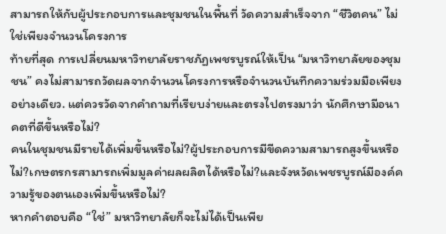สามารถให้กับผู้ประกอบการและชุมชนในพื้นที่ วัดความสำเร็จจาก “ชีวิตคน” ไม่ใช่เพียงจำนวนโครงการ
ท้ายที่สุด การเปลี่ยนมหาวิทยาลัยราชภัฏเพชรบูรณ์ให้เป็น “มหาวิทยาลัยของชุมชน” คงไม่สามารถวัดผลจากจำนวนโครงการหรือจำนวนบันทึกความร่วมมือเพียงอย่างเดียว. แต่ควรวัดจากคำถามที่เรียบง่ายและตรงไปตรงมาว่า นักศึกษามีอนาคตที่ดีขึ้นหรือไม่?
คนในชุมชนมีรายได้เพิ่มขึ้นหรือไม่?ผู้ประกอบการมีขีดความสามารถสูงขึ้นหรือไม่?เกษตรกรสามารถเพิ่มมูลค่าผลผลิตได้หรือไม่?และจังหวัดเพชรบูรณ์มีองค์ความรู้ของตนเองเพิ่มขึ้นหรือไม่?
หากคำตอบคือ “ใช่” มหาวิทยาลัยก็จะไม่ได้เป็นเพีย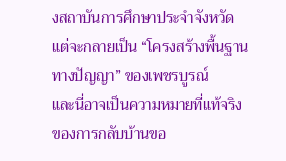งสถาบันการศึกษาประจำจังหวัด แต่จะกลายเป็น “โครงสร้างพื้นฐานทางปัญญา” ของเพชรบูรณ์
และนี่อาจเป็นความหมายที่แท้จริงของการกลับบ้านขอ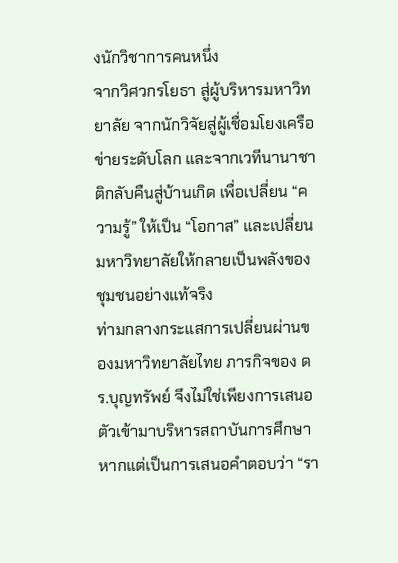งนักวิชาการคนหนึ่ง
จากวิศวกรโยธา สู่ผู้บริหารมหาวิทยาลัย จากนักวิจัยสู่ผู้เชื่อมโยงเครือข่ายระดับโลก และจากเวทีนานาชาติกลับคืนสู่บ้านเกิด เพื่อเปลี่ยน “ความรู้” ให้เป็น “โอกาส” และเปลี่ยนมหาวิทยาลัยให้กลายเป็นพลังของชุมชนอย่างแท้จริง
ท่ามกลางกระแสการเปลี่ยนผ่านของมหาวิทยาลัยไทย ภารกิจของ ดร.บุญทรัพย์ จึงไม่ใช่เพียงการเสนอตัวเข้ามาบริหารสถาบันการศึกษา หากแต่เป็นการเสนอคำตอบว่า “รา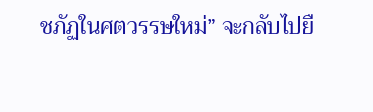ชภัฏในศตวรรษใหม่” จะกลับไปยื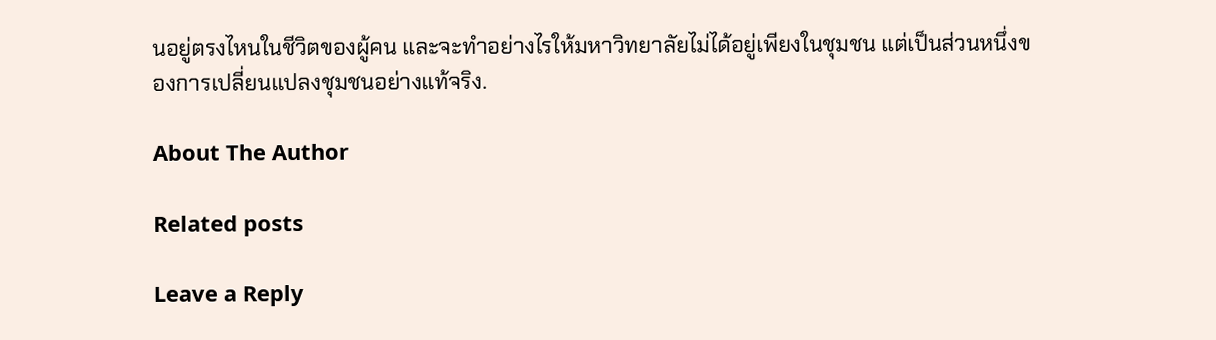นอยู่ตรงไหนในชีวิตของผู้คน และจะทำอย่างไรให้มหาวิทยาลัยไม่ได้อยู่เพียงในชุมชน แต่เป็นส่วนหนึ่งของการเปลี่ยนแปลงชุมชนอย่างแท้จริง.

About The Author

Related posts

Leave a Reply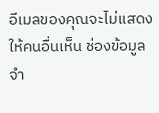อีเมลของคุณจะไม่แสดงให้คนอื่นเห็น ช่องข้อมูลจำ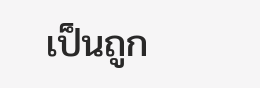เป็นถูก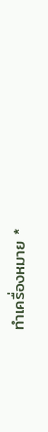ทำเครื่องหมาย *